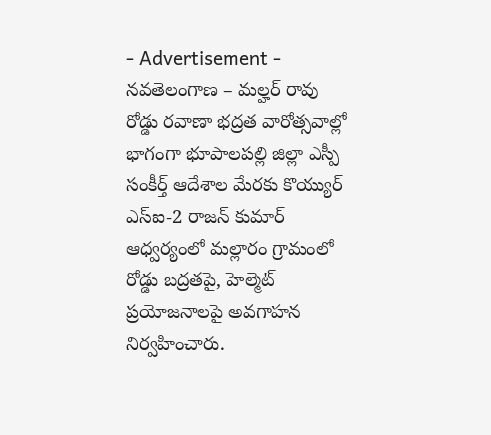- Advertisement -
నవతెలంగాణ – మల్హర్ రావు
రోడ్డు రవాణా భద్రత వారోత్సవాల్లో భాగంగా భూపాలపల్లి జిల్లా ఎస్పీ సంకీర్త్ ఆదేశాల మేరకు కొయ్యుర్ ఎస్ఐ-2 రాజన్ కుమార్ ఆధ్వర్యంలో మల్లారం గ్రామంలో రోడ్డు బద్రతపై, హెల్మెట్ ప్రయోజనాలపై అవగాహన నిర్వహించారు.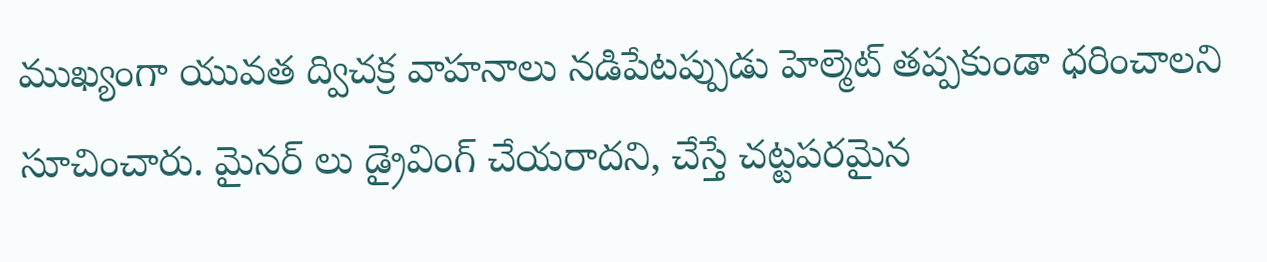ముఖ్యంగా యువత ద్విచక్ర వాహనాలు నడిపేటప్పుడు హెల్మెట్ తప్పకుండా ధరించాలని సూచించారు. మైనర్ లు డ్రైవింగ్ చేయరాదని, చేస్తే చట్టపరమైన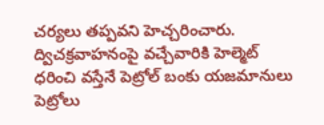చర్యలు తప్పవని హెచ్చరించారు. ద్విచక్రవాహనంపై వచ్చేవారికి హెల్మెట్ ధరించి వస్తేనే పెట్రోల్ బంకు యజమానులు పెట్రోలు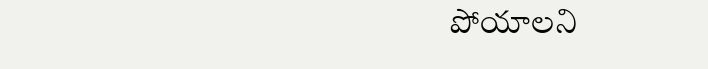పోయాలని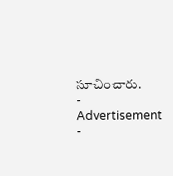సూచించారు.
- Advertisement -